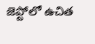జెప్టోలో ఉచిత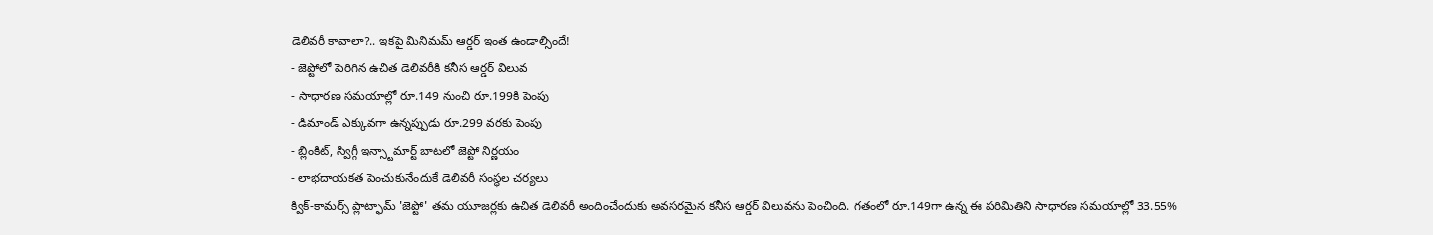డెలివరీ కావాలా?.. ఇకపై మినిమమ్ ఆర్డర్ ఇంత ఉండాల్సిందే!
- జెప్టోలో పెరిగిన ఉచిత డెలివరీకి కనీస ఆర్డర్ విలువ
- సాధారణ సమయాల్లో రూ.149 నుంచి రూ.199కి పెంపు
- డిమాండ్ ఎక్కువగా ఉన్నప్పుడు రూ.299 వరకు పెంపు
- బ్లింకిట్, స్విగ్గీ ఇన్స్టామార్ట్ బాటలో జెప్టో నిర్ణయం
- లాభదాయకత పెంచుకునేందుకే డెలివరీ సంస్థల చర్యలు
క్విక్-కామర్స్ ప్లాట్ఫామ్ 'జెప్టో' తమ యూజర్లకు ఉచిత డెలివరీ అందించేందుకు అవసరమైన కనీస ఆర్డర్ విలువను పెంచింది. గతంలో రూ.149గా ఉన్న ఈ పరిమితిని సాధారణ సమయాల్లో 33.55%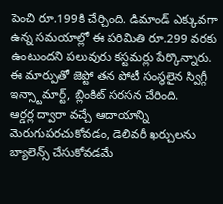పెంచి రూ.199కి చేర్చింది. డిమాండ్ ఎక్కువగా ఉన్న సమయాల్లో ఈ పరిమితి రూ.299 వరకు ఉంటుందని పలువురు కస్టమర్లు పేర్కొన్నారు. ఈ మార్పుతో జెప్టో తన పోటీ సంస్థలైన స్విగ్గీ ఇన్స్టామార్ట్, బ్లింకిట్ సరసన చేరింది.
ఆర్డర్ల ద్వారా వచ్చే ఆదాయాన్ని మెరుగుపరచుకోవడం, డెలివరీ ఖర్చులను బ్యాలెన్స్ చేసుకోవడమే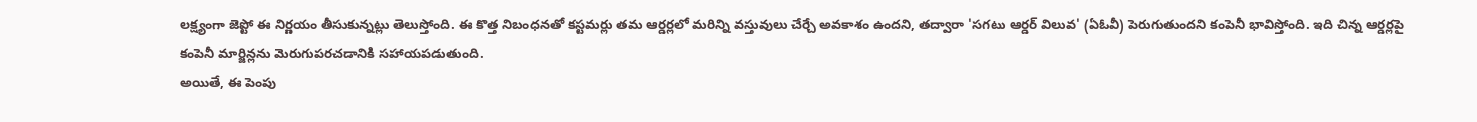లక్ష్యంగా జెప్టో ఈ నిర్ణయం తీసుకున్నట్లు తెలుస్తోంది. ఈ కొత్త నిబంధనతో కస్టమర్లు తమ ఆర్డర్లలో మరిన్ని వస్తువులు చేర్చే అవకాశం ఉందని, తద్వారా 'సగటు ఆర్డర్ విలువ' (ఏఓవీ) పెరుగుతుందని కంపెనీ భావిస్తోంది. ఇది చిన్న ఆర్డర్లపై కంపెనీ మార్జిన్లను మెరుగుపరచడానికి సహాయపడుతుంది.
అయితే, ఈ పెంపు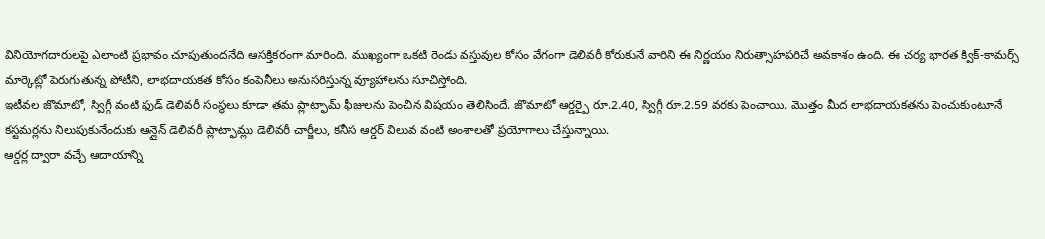వినియోగదారులపై ఎలాంటి ప్రభావం చూపుతుందనేది ఆసక్తికరంగా మారింది. ముఖ్యంగా ఒకటి రెండు వస్తువుల కోసం వేగంగా డెలివరీ కోరుకునే వారిని ఈ నిర్ణయం నిరుత్సాహపరిచే అవకాశం ఉంది. ఈ చర్య భారత క్విక్-కామర్స్ మార్కెట్లో పెరుగుతున్న పోటీని, లాభదాయకత కోసం కంపెనీలు అనుసరిస్తున్న వ్యూహాలను సూచిస్తోంది.
ఇటీవల జొమాటో, స్విగ్గీ వంటి ఫుడ్ డెలివరీ సంస్థలు కూడా తమ ప్లాట్ఫామ్ ఫీజులను పెంచిన విషయం తెలిసిందే. జొమాటో ఆర్డర్పై రూ.2.40, స్విగ్గీ రూ.2.59 వరకు పెంచాయి. మొత్తం మీద లాభదాయకతను పెంచుకుంటూనే కస్టమర్లను నిలుపుకునేందుకు ఆన్లైన్ డెలివరీ ప్లాట్ఫామ్లు డెలివరీ చార్జీలు, కనీస ఆర్డర్ విలువ వంటి అంశాలతో ప్రయోగాలు చేస్తున్నాయి.
ఆర్డర్ల ద్వారా వచ్చే ఆదాయాన్ని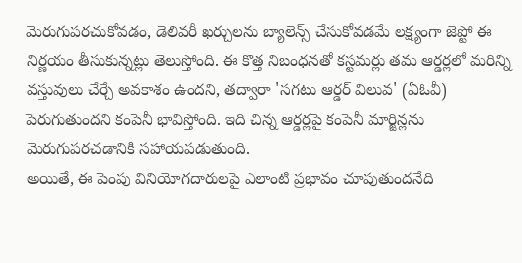మెరుగుపరచుకోవడం, డెలివరీ ఖర్చులను బ్యాలెన్స్ చేసుకోవడమే లక్ష్యంగా జెప్టో ఈ నిర్ణయం తీసుకున్నట్లు తెలుస్తోంది. ఈ కొత్త నిబంధనతో కస్టమర్లు తమ ఆర్డర్లలో మరిన్ని వస్తువులు చేర్చే అవకాశం ఉందని, తద్వారా 'సగటు ఆర్డర్ విలువ' (ఏఓవీ) పెరుగుతుందని కంపెనీ భావిస్తోంది. ఇది చిన్న ఆర్డర్లపై కంపెనీ మార్జిన్లను మెరుగుపరచడానికి సహాయపడుతుంది.
అయితే, ఈ పెంపు వినియోగదారులపై ఎలాంటి ప్రభావం చూపుతుందనేది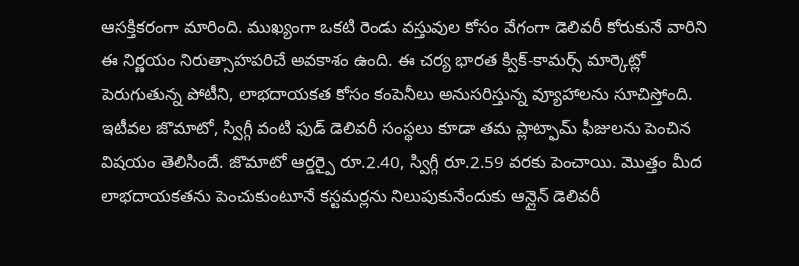ఆసక్తికరంగా మారింది. ముఖ్యంగా ఒకటి రెండు వస్తువుల కోసం వేగంగా డెలివరీ కోరుకునే వారిని ఈ నిర్ణయం నిరుత్సాహపరిచే అవకాశం ఉంది. ఈ చర్య భారత క్విక్-కామర్స్ మార్కెట్లో పెరుగుతున్న పోటీని, లాభదాయకత కోసం కంపెనీలు అనుసరిస్తున్న వ్యూహాలను సూచిస్తోంది.
ఇటీవల జొమాటో, స్విగ్గీ వంటి ఫుడ్ డెలివరీ సంస్థలు కూడా తమ ప్లాట్ఫామ్ ఫీజులను పెంచిన విషయం తెలిసిందే. జొమాటో ఆర్డర్పై రూ.2.40, స్విగ్గీ రూ.2.59 వరకు పెంచాయి. మొత్తం మీద లాభదాయకతను పెంచుకుంటూనే కస్టమర్లను నిలుపుకునేందుకు ఆన్లైన్ డెలివరీ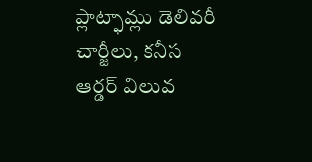ప్లాట్ఫామ్లు డెలివరీ చార్జీలు, కనీస ఆర్డర్ విలువ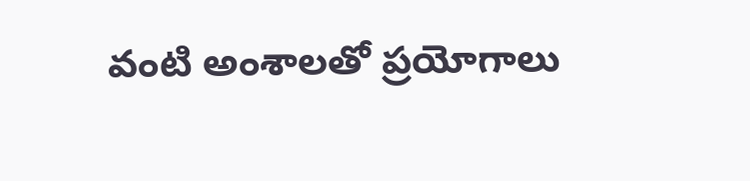వంటి అంశాలతో ప్రయోగాలు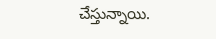చేస్తున్నాయి.